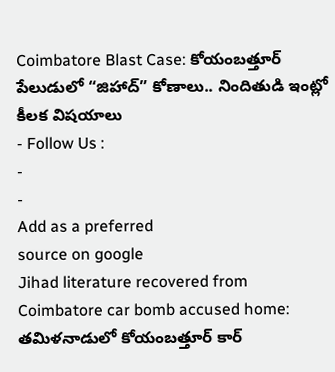Coimbatore Blast Case: కోయంబత్తూర్ పేలుడులో “జిహాద్” కోణాలు.. నిందితుడి ఇంట్లో కీలక విషయాలు
- Follow Us :
-
-
Add as a preferred
source on google
Jihad literature recovered from Coimbatore car bomb accused home: తమిళనాడులో కోయంబత్తూర్ కార్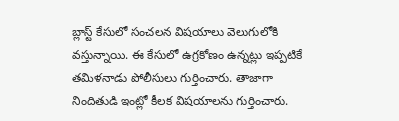బ్లాస్ట్ కేసులో సంచలన విషయాలు వెలుగులోకి వస్తున్నాయి. ఈ కేసులో ఉగ్రకోణం ఉన్నట్లు ఇప్పటికే తమిళనాడు పోలీసులు గుర్తించారు. తాజాగా నిందితుడి ఇంట్లో కీలక విషయాలను గుర్తించారు.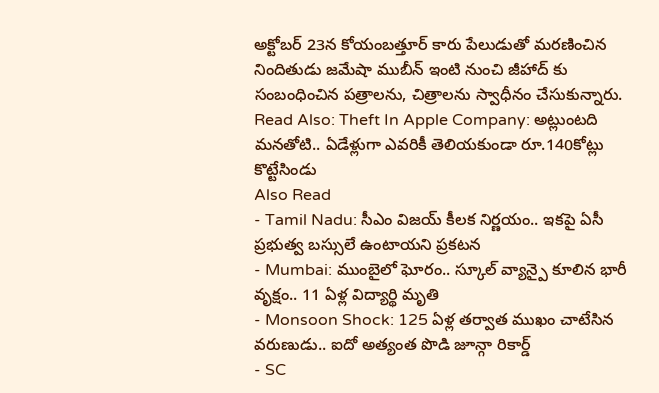అక్టోబర్ 23న కోయంబత్తూర్ కారు పేలుడుతో మరణించిన నిందితుడు జమేషా ముబీన్ ఇంటి నుంచి జీహాద్ కు సంబంధించిన పత్రాలను, చిత్రాలను స్వాధీనం చేసుకున్నారు.
Read Also: Theft In Apple Company: అట్లుంటది మనతోటి.. ఏడేళ్లుగా ఎవరికీ తెలియకుండా రూ.140కోట్లు కొట్టేసిండు
Also Read
- Tamil Nadu: సీఎం విజయ్ కీలక నిర్ణయం.. ఇకపై ఏసీ ప్రభుత్వ బస్సులే ఉంటాయని ప్రకటన
- Mumbai: ముంబైలో ఘోరం.. స్కూల్ వ్యాన్పై కూలిన భారీ వృక్షం.. 11 ఏళ్ల విద్యార్థి మృతి
- Monsoon Shock: 125 ఏళ్ల తర్వాత ముఖం చాటేసిన వరుణుడు.. ఐదో అత్యంత పొడి జూన్గా రికార్డ్
- SC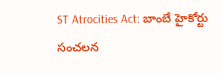ST Atrocities Act: బాంబే హైకోర్టు సంచలన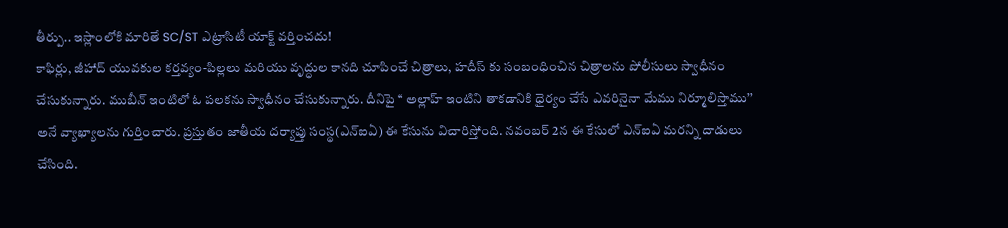తీర్పు.. ఇస్లాంలోకి మారితే SC/ST ఎట్రాసిటీ యాక్ట్ వర్తించదు!
కాఫిర్లు, జీహాద్ యువకుల కర్తవ్యం-పిల్లలు మరియు వృద్ధుల కానది చూపించే చిత్రాలు, హదీస్ కు సంబంధించిన చిత్రాలను పోలీసులు స్వాధీనం చేసుకున్నారు. ముబీన్ ఇంటిలో ఓ పలకను స్వాధీనం చేసుకున్నారు. దీనిపై ‘‘ అల్లాహ్ ఇంటిని తాకడానికి ధైర్యం చేసే ఎవరినైనా మేము నిర్మూలిస్తాము’’ అనే వ్యాఖ్యాలను గుర్తించారు. ప్రస్తుతం జాతీయ దర్యాప్తు సంస్థ(ఎన్ఐఏ) ఈ కేసును విచారిస్తోంది. నవంబర్ 2న ఈ కేసులో ఎన్ఐఏ మరన్ని దాడులు చేసింది.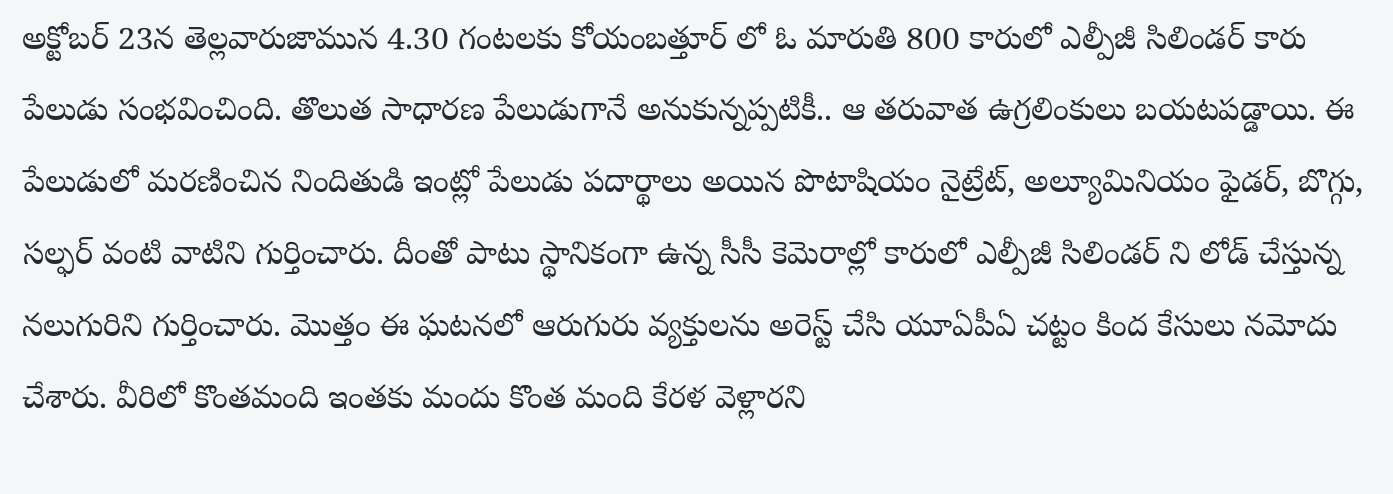అక్టోబర్ 23న తెల్లవారుజామున 4.30 గంటలకు కోయంబత్తూర్ లో ఓ మారుతి 800 కారులో ఎల్పీజీ సిలిండర్ కారు పేలుడు సంభవించింది. తొలుత సాధారణ పేలుడుగానే అనుకున్నప్పటికీ.. ఆ తరువాత ఉగ్రలింకులు బయటపడ్డాయి. ఈ పేలుడులో మరణించిన నిందితుడి ఇంట్లో పేలుడు పదార్థాలు అయిన పొటాషియం నైట్రేట్, అల్యూమినియం ఫైడర్, బొగ్గు, సల్ఫర్ వంటి వాటిని గుర్తించారు. దీంతో పాటు స్థానికంగా ఉన్న సీసీ కెమెరాల్లో కారులో ఎల్పీజీ సిలిండర్ ని లోడ్ చేస్తున్న నలుగురిని గుర్తించారు. మొత్తం ఈ ఘటనలో ఆరుగురు వ్యక్తులను అరెస్ట్ చేసి యూఏపీఏ చట్టం కింద కేసులు నమోదు చేశారు. వీరిలో కొంతమంది ఇంతకు మందు కొంత మంది కేరళ వెళ్లారని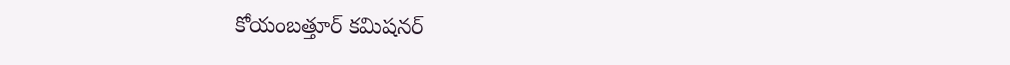కోయంబత్తూర్ కమిషనర్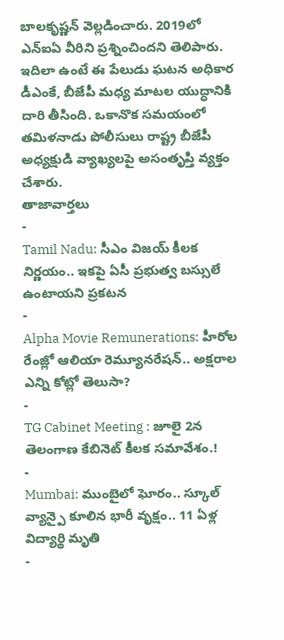బాలకృష్ణన్ వెల్లడించారు. 2019లో ఎన్ఐఏ వీరిని ప్రశ్నించిందని తెలిపారు. ఇదిలా ఉంటే ఈ పేలుడు ఘటన అధికార డీఎంకే, బీజేపీ మధ్య మాటల యుద్ధానికి దారి తీసింది. ఒకానొక సమయంలో తమిళనాడు పోలీసులు రాష్ట్ర బీజేపీ అధ్యక్షుడి వ్యాఖ్యలపై అసంతృప్తి వ్యక్తం చేశారు.
తాజావార్తలు
-
Tamil Nadu: సీఎం విజయ్ కీలక నిర్ణయం.. ఇకపై ఏసీ ప్రభుత్వ బస్సులే ఉంటాయని ప్రకటన
-
Alpha Movie Remunerations: హీరోల రేంజ్లో ఆలియా రెమ్యూనరేషన్.. అక్షరాల ఎన్ని కోట్లో తెలుసా?
-
TG Cabinet Meeting : జూలై 2న తెలంగాణ కేబినెట్ కీలక సమావేశం.!
-
Mumbai: ముంబైలో ఘోరం.. స్కూల్ వ్యాన్పై కూలిన భారీ వృక్షం.. 11 ఏళ్ల విద్యార్థి మృతి
-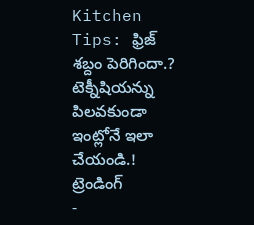Kitchen Tips: ఫ్రిజ్ శబ్దం పెరిగిందా.? టెక్నీషియన్ను పిలవకుండా ఇంట్లోనే ఇలా చేయండి.!
ట్రెండింగ్
-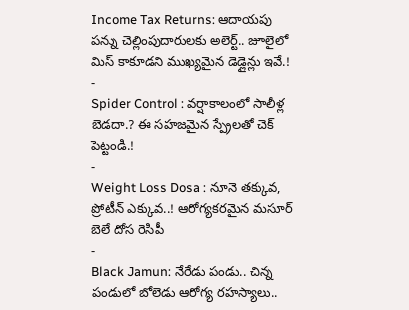Income Tax Returns: ఆదాయపు పన్ను చెల్లింపుదారులకు అలెర్ట్.. జూలైలో మిస్ కాకూడని ముఖ్యమైన డెడ్లైన్లు ఇవే.!
-
Spider Control : వర్షాకాలంలో సాలీళ్ల బెడదా.? ఈ సహజమైన స్ప్రేలతో చెక్ పెట్టండి.!
-
Weight Loss Dosa : నూనె తక్కువ, ప్రోటీన్ ఎక్కువ..! ఆరోగ్యకరమైన మసూర్ బెలే దోస రెసిపీ
-
Black Jamun: నేరేడు పండు.. చిన్న పండులో బోలెడు ఆరోగ్య రహస్యాలు..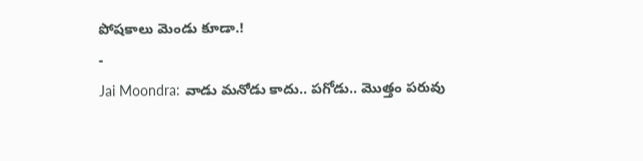పోషకాలు మెండు కూడా.!
-
Jai Moondra: వాడు మనోడు కాదు.. పగోడు.. మొత్తం పరువు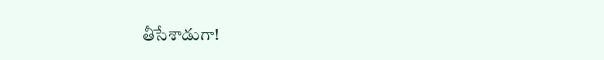తీసేశాడుగా!